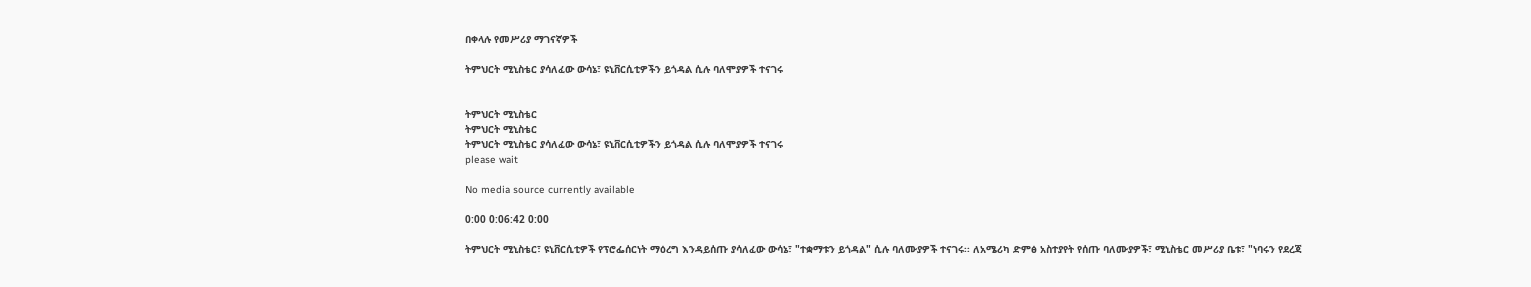በቀላሉ የመሥሪያ ማገናኛዎች

ትምህርት ሚኒስቴር ያሳለፈው ውሳኔ፣ ዩኒቨርሲቲዎችን ይጎዳል ሲሉ ባለሞያዎች ተናገሩ


ትምህርት ሚኒስቴር
ትምህርት ሚኒስቴር
ትምህርት ሚኒስቴር ያሳለፈው ውሳኔ፣ ዩኒቨርሲቲዎችን ይጎዳል ሲሉ ባለሞያዎች ተናገሩ
please wait

No media source currently available

0:00 0:06:42 0:00

ትምህርት ሚኒስቴር፣ ዩኒቨርሲቲዎች የፕሮፌሰርነት ማዕረግ እንዳይሰጡ ያሳለፈው ውሳኔ፣ "ተቋማቱን ይጎዳል" ሲሉ ባለሙያዎች ተናገሩ፡፡ ለአሜሪካ ድምፅ አስተያየት የሰጡ ባለሙያዎች፣ ሚኒስቴር መሥሪያ ቤቱ፣ "ነባሩን የደረጃ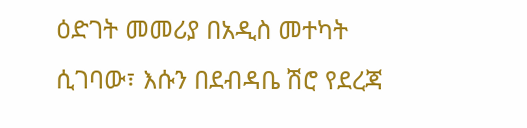ዕድገት መመሪያ በአዲስ መተካት ሲገባው፣ እሱን በደብዳቤ ሽሮ የደረጃ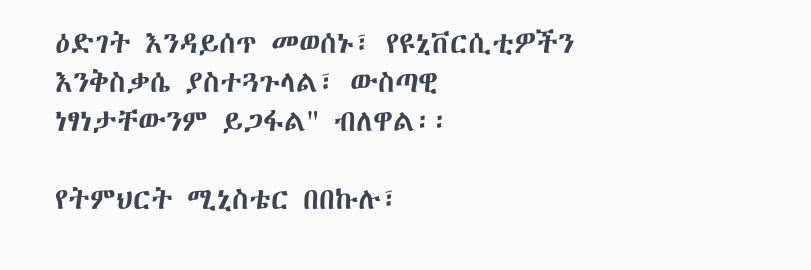ዕድገት እንዳይሰጥ መወሰኑ፣ የዩኒቨርሲቲዎችን እንቅስቃሴ ያስተጓጉላል፣ ውስጣዊ ነፃነታቸውንም ይጋፋል" ብለዋል፡፡

የትምህርት ሚኒስቴር በበኩሉ፣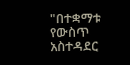"በተቋማቱ የውስጥ አስተዳደር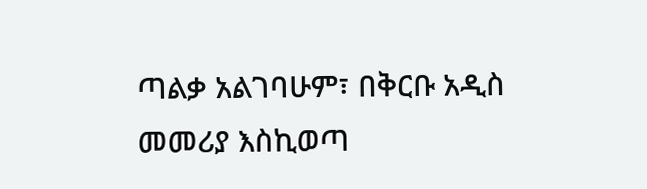ጣልቃ አልገባሁም፣ በቅርቡ አዲስ መመሪያ እስኪወጣ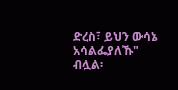ድረስ፣ ይህን ውሳኔ አሳልፌያለኹ" ብሏል፡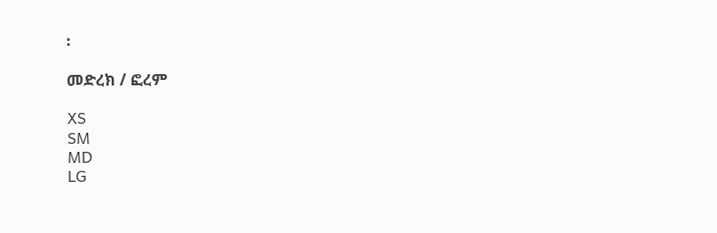፡

መድረክ / ፎረም

XS
SM
MD
LG